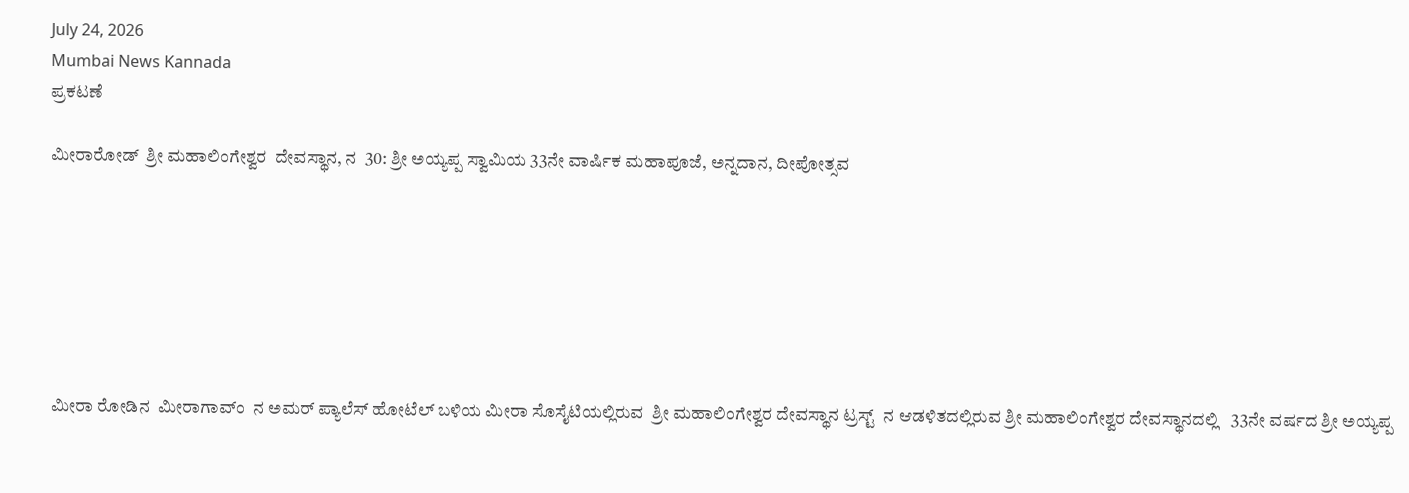July 24, 2026
Mumbai News Kannada
ಪ್ರಕಟಣೆ

ಮೀರಾರೋಡ್  ಶ್ರೀ ಮಹಾಲಿಂಗೇಶ್ವರ  ದೇವಸ್ಥಾನ, ನ  30: ಶ್ರೀ ಅಯ್ಯಪ್ಪ ಸ್ವಾಮಿಯ 33ನೇ ವಾರ್ಷಿಕ ಮಹಾಪೂಜೆ, ಅನ್ನದಾನ, ದೀಪೋತ್ಸವ







 ಮೀರಾ ರೋಡಿನ  ಮೀರಾಗಾವ್ಂ  ನ ಅಮರ್ ಪ್ಯಾಲೆಸ್ ಹೋಟೆಲ್ ಬಳಿಯ ಮೀರಾ ಸೊಸೈಟಿಯಲ್ಲಿರುವ  ಶ್ರೀ ಮಹಾಲಿಂಗೇಶ್ವರ ದೇವಸ್ಥಾನ ಟ್ರಸ್ಟ್  ನ ಆಡಳಿತದಲ್ಲಿರುವ ಶ್ರೀ ಮಹಾಲಿಂಗೇಶ್ವರ ದೇವಸ್ಥಾನದಲ್ಲಿ   33ನೇ ವರ್ಷದ ಶ್ರೀ ಅಯ್ಯಪ್ಪ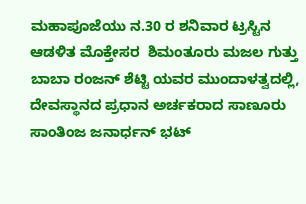ಮಹಾಪೂಜೆಯು ನ.30 ರ ಶನಿವಾರ ಟ್ರಸ್ಟಿನ ಆಡಳಿತ ಮೊಕ್ತೇಸರ  ಶಿಮಂತೂರು ಮಜಲ ಗುತ್ತು  ಬಾಬಾ ರಂಜನ್ ಶೆಟ್ಟಿ ಯವರ ಮುಂದಾಳತ್ವದಲ್ಲಿ, ದೇವಸ್ಥಾನದ ಪ್ರಧಾನ ಅರ್ಚಕರಾದ ಸಾಣೂರು ಸಾಂತಿಂಜ ಜನಾರ್ಧನ್ ಭಟ್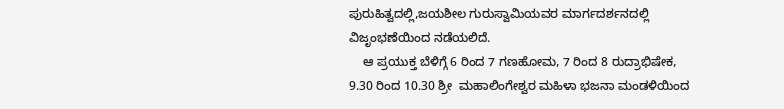ಪುರುಹಿತ್ವದಲ್ಲಿ,ಜಯಶೀಲ ಗುರುಸ್ವಾಮಿಯವರ ಮಾರ್ಗದರ್ಶನದಲ್ಲಿ ವಿಜೃಂಭಣೆಯಿಂದ ನಡೆಯಲಿದೆ.
    ಆ ಪ್ರಯುಕ್ತ ಬೆಳಿಗ್ಗೆ 6 ರಿಂದ 7 ಗಣಹೋಮ, 7 ರಿಂದ 8 ರುದ್ರಾಭಿಷೇಕ, 9.30 ರಿಂದ 10.30 ಶ್ರೀ  ಮಹಾಲಿಂಗೇಶ್ವರ ಮಹಿಳಾ ಭಜನಾ ಮಂಡಳಿಯಿಂದ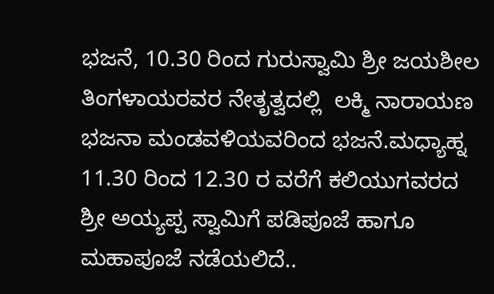ಭಜನೆ, 10.30 ರಿಂದ ಗುರುಸ್ವಾಮಿ ಶ್ರೀ ಜಯಶೀಲ ತಿಂಗಳಾಯರವರ ನೇತೃತ್ವದಲ್ಲಿ  ಲಕ್ಮಿ ನಾರಾಯಣ ಭಜನಾ ಮಂಡವಳಿಯವರಿಂದ ಭಜನೆ.ಮಧ್ಯಾಹ್ನ 11.30 ರಿಂದ 12.30 ರ ವರೆಗೆ ಕಲಿಯುಗವರದ ಶ್ರೀ ಅಯ್ಯಪ್ಪ ಸ್ವಾಮಿಗೆ ಪಡಿಪೂಜೆ ಹಾಗೂ ಮಹಾಪೂಜೆ ನಡೆಯಲಿದೆ..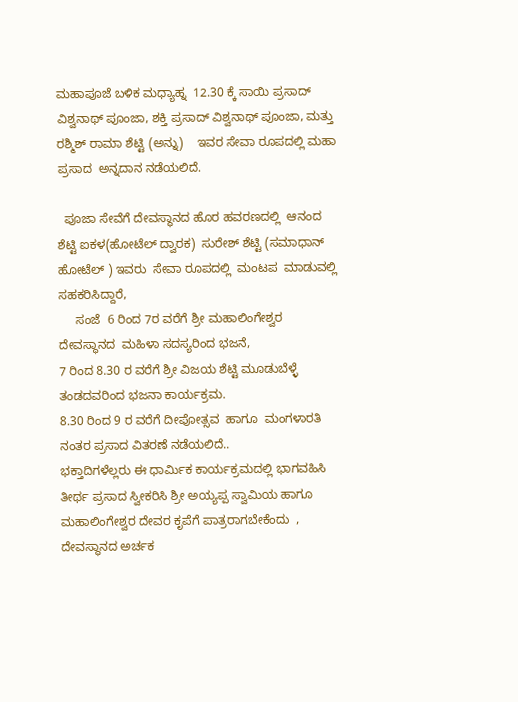ಮಹಾಪೂಜೆ ಬಳಿಕ ಮಧ್ಯಾಹ್ನ  12.30 ಕ್ಕೆ ಸಾಯಿ ಪ್ರಸಾದ್ ವಿಶ್ವನಾಥ್ ಪೂಂಜಾ, ಶಕ್ತಿ ಪ್ರಸಾದ್ ವಿಶ್ವನಾಥ್ ಪೂಂಜಾ, ಮತ್ತು ರಶ್ಮಿಶ್ ರಾಮಾ ಶೆಟ್ಟಿ (ಅನ್ನು)    ಇವರ ಸೇವಾ ರೂಪದಲ್ಲಿ ಮಹಾ ಪ್ರಸಾದ  ಅನ್ನದಾನ ನಡೆಯಲಿದೆ.

  ಪೂಜಾ ಸೇವೆಗೆ ದೇವಸ್ಥಾನದ ಹೊರ ಹವರಣದಲ್ಲಿ  ಆನಂದ ಶೆಟ್ಟಿ ಐಕಳ(ಹೋಟೆಲ್ ದ್ವಾರಕ)  ಸುರೇಶ್ ಶೆಟ್ಟಿ (ಸಮಾಧಾನ್ ಹೋಟೆಲ್ ) ಇವರು  ಸೇವಾ ರೂಪದಲ್ಲಿ  ಮಂಟಪ  ಮಾಡುವಲ್ಲಿ ಸಹಕರಿಸಿದ್ದಾರೆ,
     ಸಂಜೆ  6 ರಿಂದ 7ರ ವರೆಗೆ ಶ್ರೀ ಮಹಾಲಿಂಗೇಶ್ವರ ದೇವಸ್ಥಾನದ  ಮಹಿಳಾ ಸದಸ್ಯರಿಂದ ಭಜನೆ,
7 ರಿಂದ 8.30 ರ ವರೆಗೆ ಶ್ರೀ ವಿಜಯ ಶೆಟ್ಟಿ ಮೂಡುಬೆಳ್ಳೆ ತಂಡದವರಿಂದ ಭಜನಾ ಕಾರ್ಯಕ್ರಮ.
8.30 ರಿಂದ 9 ರ ವರೆಗೆ ದೀಪೋತ್ಸವ  ಹಾಗೂ  ಮಂಗಳಾರತಿ ನಂತರ ಪ್ರಸಾದ ವಿತರಣೆ ನಡೆಯಲಿದೆ..
ಭಕ್ತಾದಿಗಳೆಲ್ಲರು ಈ ಧಾರ್ಮಿಕ ಕಾರ್ಯಕ್ರಮದಲ್ಲಿ ಭಾಗವಹಿಸಿ ತೀರ್ಥ ಪ್ರಸಾದ ಸ್ವೀಕರಿಸಿ ಶ್ರೀ ಅಯ್ಯಪ್ಪ ಸ್ವಾಮಿಯ ಹಾಗೂ ಮಹಾಲಿಂಗೇಶ್ವರ ದೇವರ ಕೃಪೆಗೆ ಪಾತ್ರರಾಗಬೇಕೆಂದು  , ದೇವಸ್ಥಾನದ ಅರ್ಚಕ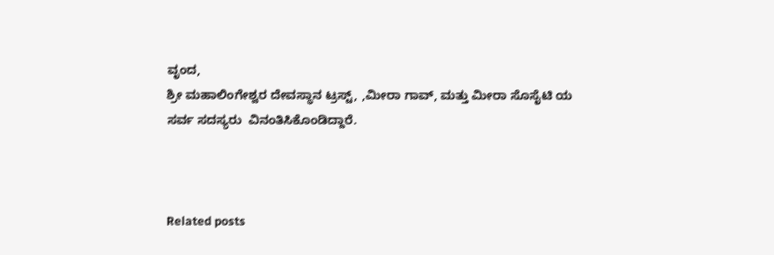ವೃಂದ,
ಶ್ರೀ ಮಹಾಲಿಂಗೇಶ್ವರ ದೇವಸ್ಥಾನ ಟ್ರಸ್ಟ್, ,ಮೀರಾ ಗಾವ್, ಮತ್ತು ಮೀರಾ ಸೊಸೈಟಿ ಯ ಸರ್ವ ಸದಸ್ಯರು  ವಿನಂತಿಸಿಕೊಂಡಿದ್ದಾರೆ.



Related posts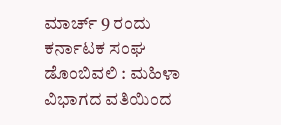ಮಾರ್ಚ್ 9 ರಂದು ಕರ್ನಾಟಕ ಸಂಘ ಡೊಂಬಿವಲಿ : ಮಹಿಳಾ ವಿಭಾಗದ ವತಿಯಿಂದ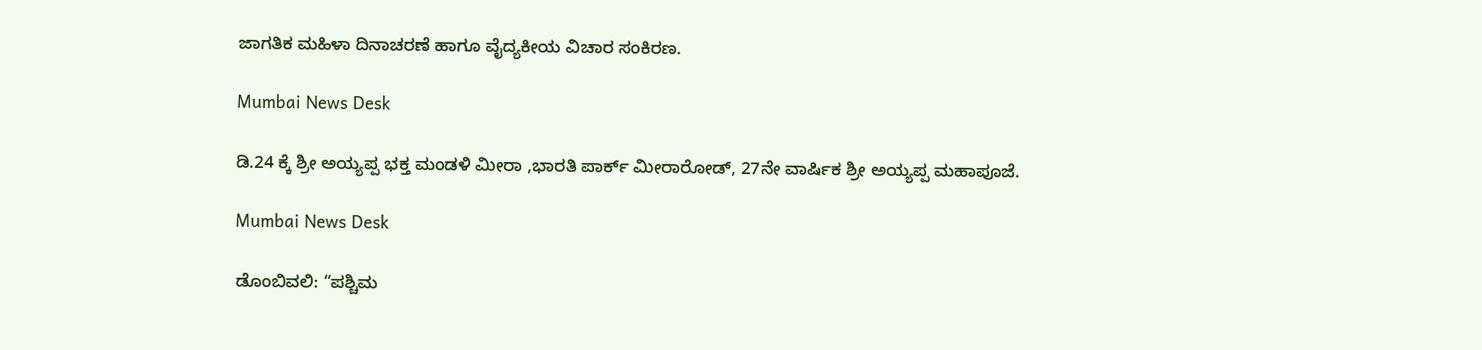ಜಾಗತಿಕ ಮಹಿಳಾ ದಿನಾಚರಣೆ ಹಾಗೂ ವೈದ್ಯಕೀಯ ವಿಚಾರ ಸಂಕಿರಣ.

Mumbai News Desk

ಡಿ.24 ಕ್ಕೆ ಶ್ರೀ ಅಯ್ಯಪ್ಪ ಭಕ್ತ ಮಂಡಳಿ ಮೀರಾ ,ಭಾರತಿ ಪಾರ್ಕ್ ಮೀರಾರೋಡ್, 27ನೇ ವಾರ್ಷಿಕ ಶ್ರೀ ಅಯ್ಯಪ್ಪ ಮಹಾಪೂಜೆ.

Mumbai News Desk

ಡೊಂಬಿವಲಿ: “ಪಶ್ಚಿಮ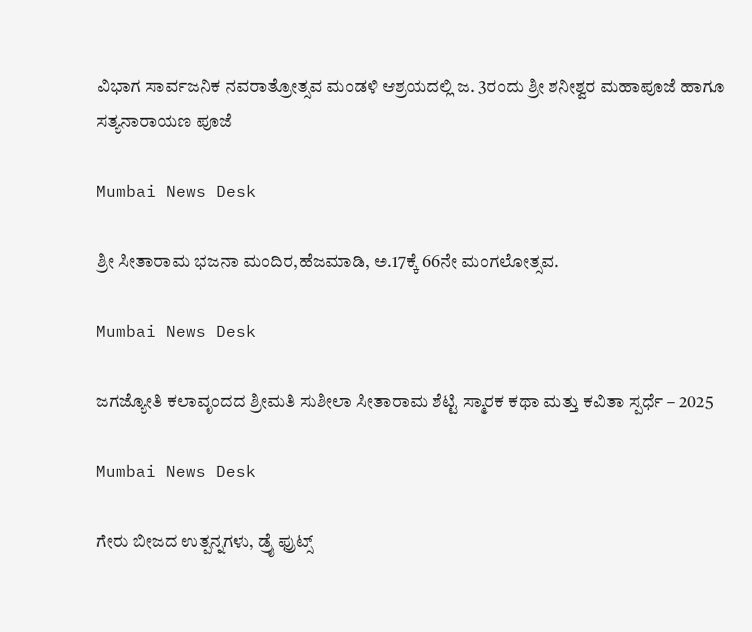ವಿಭಾಗ ಸಾರ್ವಜನಿಕ ನವರಾತ್ರೋತ್ಸವ ಮಂಡಳಿ ಆಶ್ರಯದಲ್ಲಿ ಜ. 3ರಂದು ಶ್ರೀ ಶನೀಶ್ವರ ಮಹಾಪೂಜೆ ಹಾಗೂ ಸತ್ಯನಾರಾಯಣ ಪೂಜೆ

Mumbai News Desk

ಶ್ರೀ ಸೀತಾರಾಮ ಭಜನಾ ಮಂದಿರ,ಹೆಜಮಾಡಿ, ಅ.17ಕ್ಕೆ 66ನೇ ಮಂಗಲೋತ್ಸವ.

Mumbai News Desk

ಜಗಜ್ಯೋತಿ ಕಲಾವೃಂದದ ಶ್ರೀಮತಿ ಸುಶೀಲಾ ಸೀತಾರಾಮ ಶೆಟ್ಟಿ ಸ್ಮಾರಕ ಕಥಾ ಮತ್ತು ಕವಿತಾ ಸ್ಪರ್ಧೆ – 2025

Mumbai News Desk

ಗೇರು ಬೀಜದ ಉತ್ಪನ್ನಗಳು, ಡ್ರೈ ಫ್ರುಟ್ಸ್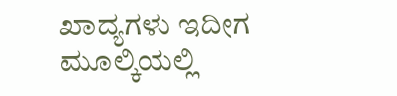ಖಾದ್ಯಗಳು ಇದೀಗ ಮೂಲ್ಕಿಯಲ್ಲಿ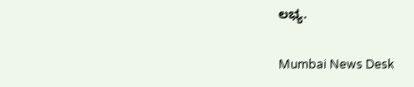ಲಭ್ಯ.

Mumbai News Desk